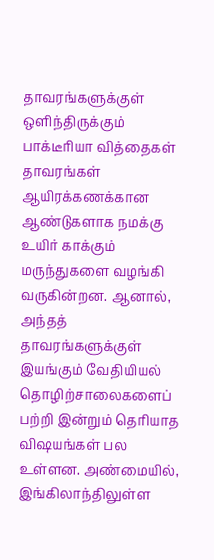தாவரங்களுக்குள் ஒளிந்திருக்கும் பாக்டீரியா வித்தைகள்
தாவரங்கள் ஆயிரக்கணக்கான ஆண்டுகளாக நமக்கு உயிர் காக்கும் மருந்துகளை வழங்கி வருகின்றன. ஆனால், அந்தத் தாவரங்களுக்குள் இயங்கும் வேதியியல் தொழிற்சாலைகளைப் பற்றி இன்றும் தெரியாத விஷயங்கள் பல உள்ளன. அண்மையில், இங்கிலாந்திலுள்ள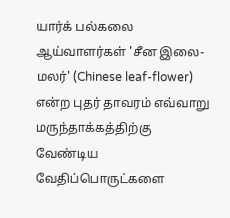யார்க் பல்கலை ஆய்வாளர்கள் 'சீன இலை-மலர்' (Chinese leaf-flower) என்ற புதர் தாவரம் எவ்வாறு மருந்தாக்கத்திற்கு வேண்டிய வேதிப்பொருட்களை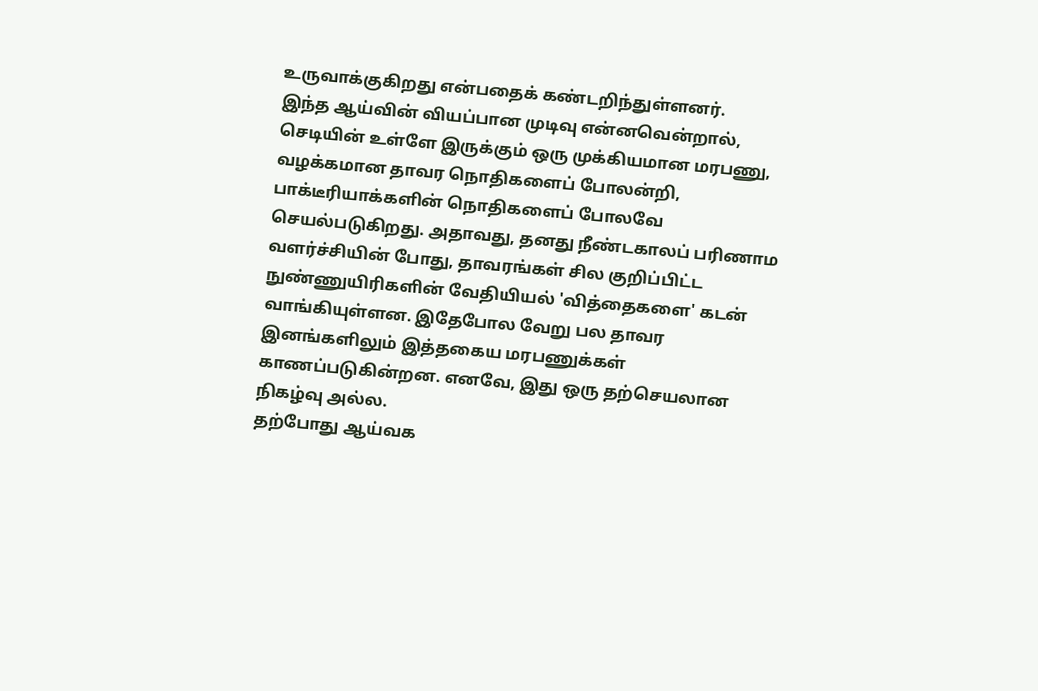உருவாக்குகிறது என்பதைக் கண்டறிந்துள்ளனர்.
இந்த ஆய்வின் வியப்பான முடிவு என்னவென்றால், செடியின் உள்ளே இருக்கும் ஒரு முக்கியமான மரபணு, வழக்கமான தாவர நொதிகளைப் போலன்றி, பாக்டீரியாக்களின் நொதிகளைப் போலவே செயல்படுகிறது. அதாவது, தனது நீண்டகாலப் பரிணாம வளர்ச்சியின் போது, தாவரங்கள் சில குறிப்பிட்ட நுண்ணுயிரிகளின் வேதியியல் 'வித்தைகளை' கடன் வாங்கியுள்ளன. இதேபோல வேறு பல தாவர இனங்களிலும் இத்தகைய மரபணுக்கள் காணப்படுகின்றன. எனவே, இது ஒரு தற்செயலான நிகழ்வு அல்ல.
தற்போது ஆய்வக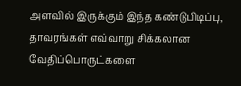அளவில் இருக்கும் இந்த கண்டுபிடிப்பு, தாவரங்கள் எவ்வாறு சிக்கலான வேதிப்பொருட்களை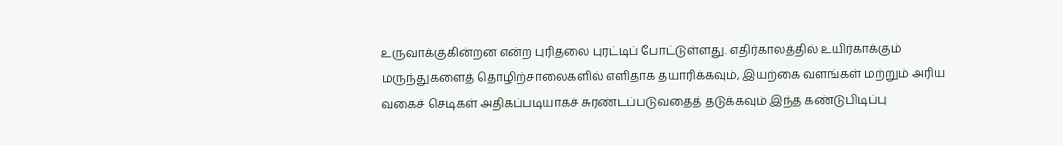உருவாக்குகின்றன என்ற புரிதலை புரட்டிப் போட்டுள்ளது. எதிர்காலத்தில் உயிர்காக்கும் மருந்துகளைத் தொழிற்சாலைகளில் எளிதாக தயாரிக்கவும், இயற்கை வளங்கள் மற்றும் அரிய வகைச் செடிகள் அதிகப்படியாகச் சுரண்டப்படுவதைத் தடுக்கவும் இந்த கண்டுபிடிப்பு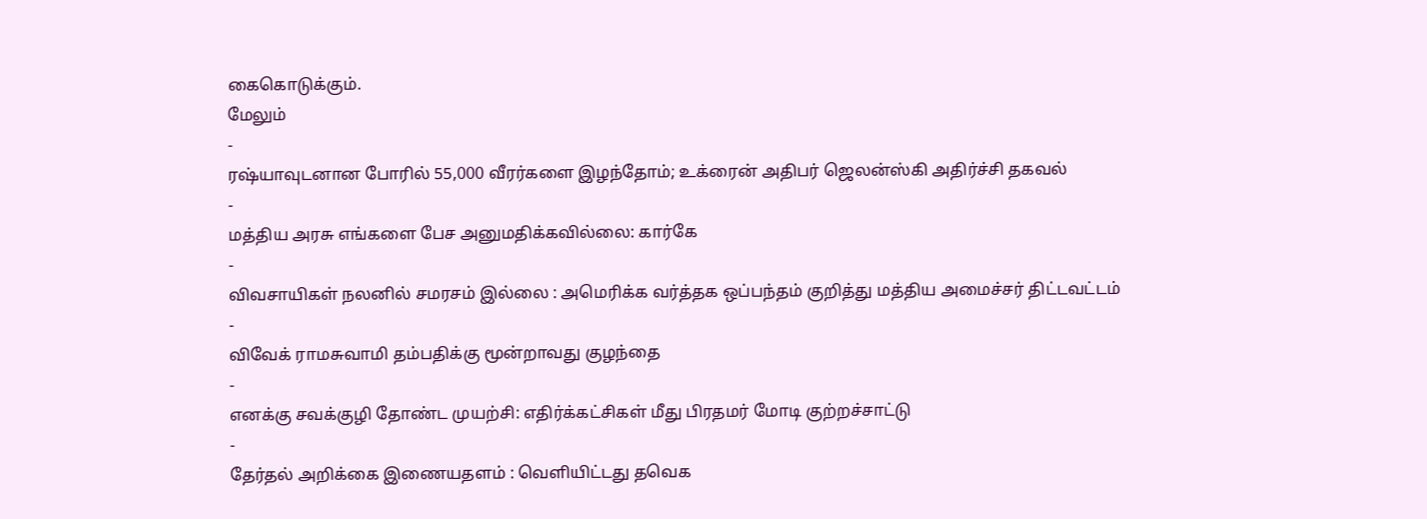கைகொடுக்கும்.
மேலும்
-
ரஷ்யாவுடனான போரில் 55,000 வீரர்களை இழந்தோம்; உக்ரைன் அதிபர் ஜெலன்ஸ்கி அதிர்ச்சி தகவல்
-
மத்திய அரசு எங்களை பேச அனுமதிக்கவில்லை: கார்கே
-
விவசாயிகள் நலனில் சமரசம் இல்லை : அமெரிக்க வர்த்தக ஒப்பந்தம் குறித்து மத்திய அமைச்சர் திட்டவட்டம்
-
விவேக் ராமசுவாமி தம்பதிக்கு மூன்றாவது குழந்தை
-
எனக்கு சவக்குழி தோண்ட முயற்சி: எதிர்க்கட்சிகள் மீது பிரதமர் மோடி குற்றச்சாட்டு
-
தேர்தல் அறிக்கை இணையதளம் : வெளியிட்டது தவெக